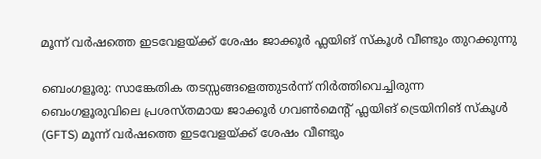മൂന്ന് വർഷത്തെ ഇടവേളയ്ക്ക് ശേഷം ജാക്കൂർ ഫ്ലയിങ് സ്കൂൾ വീണ്ടും തുറക്കുന്നു

ബെംഗളൂരു: സാങ്കേതിക തടസ്സങ്ങളെത്തുടർന്ന് നിർത്തിവെച്ചിരുന്ന ബെംഗളൂരുവിലെ പ്രശസ്തമായ ജാക്കൂർ ഗവൺമെന്റ് ഫ്ലയിങ് ട്രെയിനിങ് സ്കൂൾ (GFTS) മൂന്ന് വർഷത്തെ ഇടവേളയ്ക്ക് ശേഷം വീണ്ടും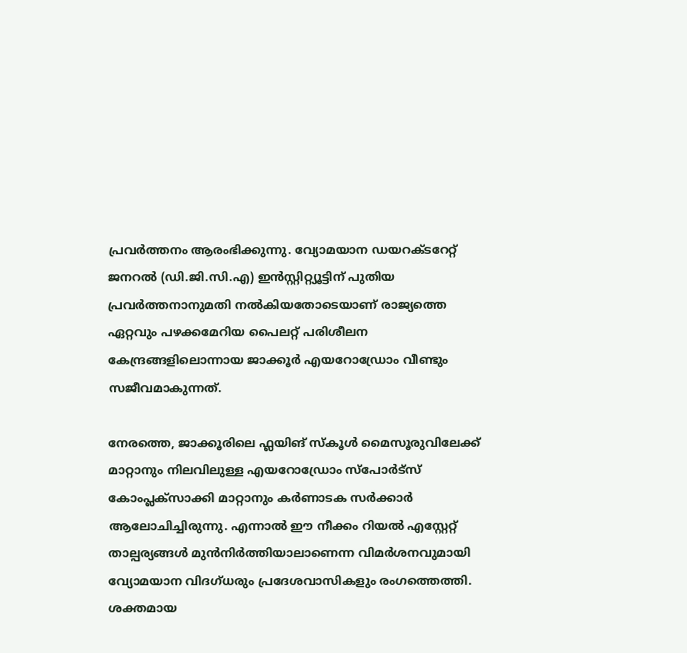പ്രവർത്തനം ആരംഭിക്കുന്നു. വ്യോമയാന ഡയറക്ടറേറ്റ് ജനറൽ (ഡി.ജി.സി.എ) ഇൻസ്റ്റിറ്റ്യൂട്ടിന് പുതിയ പ്രവർത്തനാനുമതി നൽകിയതോടെയാണ് രാജ്യത്തെ ഏറ്റവും പഴക്കമേറിയ പൈലറ്റ് പരിശീലന കേന്ദ്രങ്ങളിലൊന്നായ ജാക്കൂർ എയറോഡ്രോം വീണ്ടും സജീവമാകുന്നത്.

നേരത്തെ, ജാക്കൂരിലെ ഫ്ലയിങ് സ്കൂൾ മൈസൂരുവിലേക്ക് മാറ്റാനും നിലവിലുള്ള എയറോഡ്രോം സ്പോർട്സ് കോംപ്ലക്സാക്കി മാറ്റാനും കർണാടക സർക്കാർ ആലോചിച്ചിരുന്നു. എന്നാൽ ഈ നീക്കം റിയൽ എസ്റ്റേറ്റ് താല്പര്യങ്ങൾ മുൻനിർത്തിയാലാണെന്ന വിമർശനവുമായി വ്യോമയാന വിദഗ്ധരും പ്രദേശവാസികളും രംഗത്തെത്തി. ശക്തമായ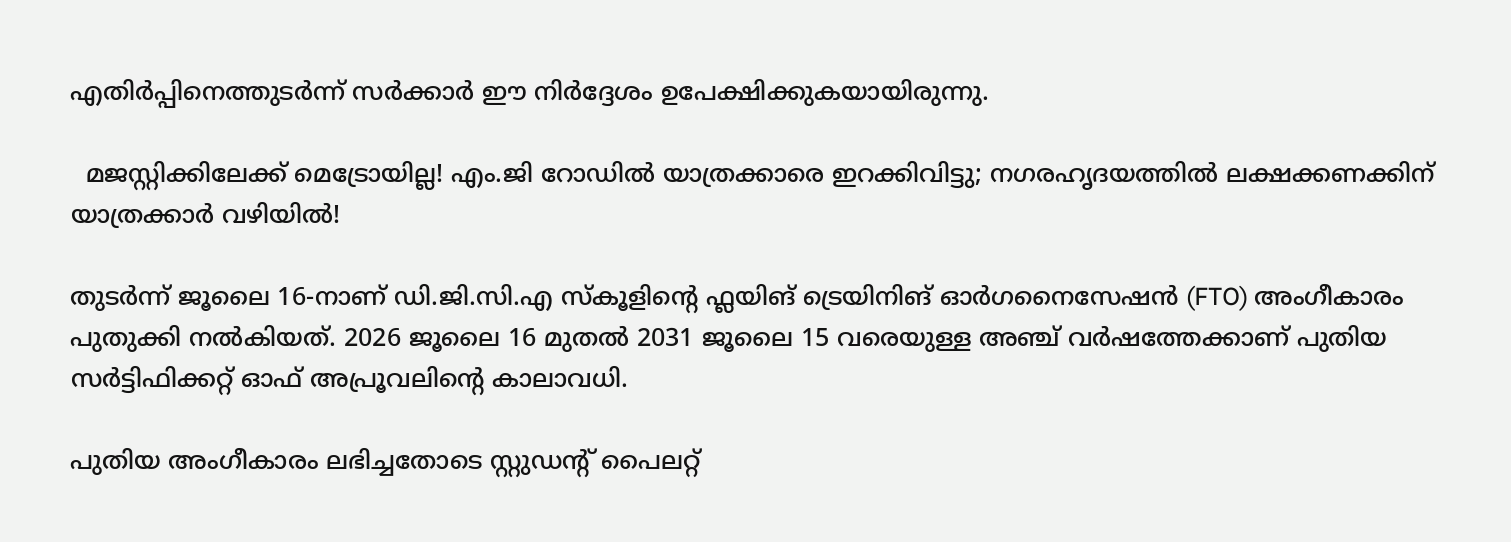എതിർപ്പിനെത്തുടർന്ന് സർക്കാർ ഈ നിർദ്ദേശം ഉപേക്ഷിക്കുകയായിരുന്നു.

  മജസ്റ്റിക്കിലേക്ക് മെട്രോയില്ല! എം.ജി റോഡിൽ യാത്രക്കാരെ ഇറക്കിവിട്ടു; നഗരഹൃദയത്തിൽ ലക്ഷക്കണക്കിന് യാത്രക്കാർ വഴിയിൽ!

തുടർന്ന് ജൂലൈ 16-നാണ് ഡി.ജി.സി.എ സ്കൂളിന്റെ ഫ്ലയിങ് ട്രെയിനിങ് ഓർഗനൈസേഷൻ (FTO) അംഗീകാരം പുതുക്കി നൽകിയത്. 2026 ജൂലൈ 16 മുതൽ 2031 ജൂലൈ 15 വരെയുള്ള അഞ്ച് വർഷത്തേക്കാണ് പുതിയ സർട്ടിഫിക്കറ്റ് ഓഫ് അപ്രൂവലിന്റെ കാലാവധി.

പുതിയ അംഗീകാരം ലഭിച്ചതോടെ സ്റ്റുഡന്റ് പൈലറ്റ്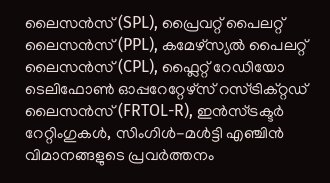ലൈസൻസ് (SPL), പ്രൈവറ്റ് പൈലറ്റ് ലൈസൻസ് (PPL), കമേഴ്സ്യൽ പൈലറ്റ് ലൈസൻസ് (CPL), ഫ്ലൈറ്റ് റേഡിയോ ടെലിഫോൺ ഓപ്പറേറ്റേഴ്സ് റസ്ട്രിക്റ്റഡ് ലൈസൻസ് (FRTOL-R), ഇൻസ്ട്രക്ടർ റേറ്റിംഗുകൾ, സിംഗിൾ-മൾട്ടി എഞ്ചിൻ വിമാനങ്ങളുടെ പ്രവർത്തനം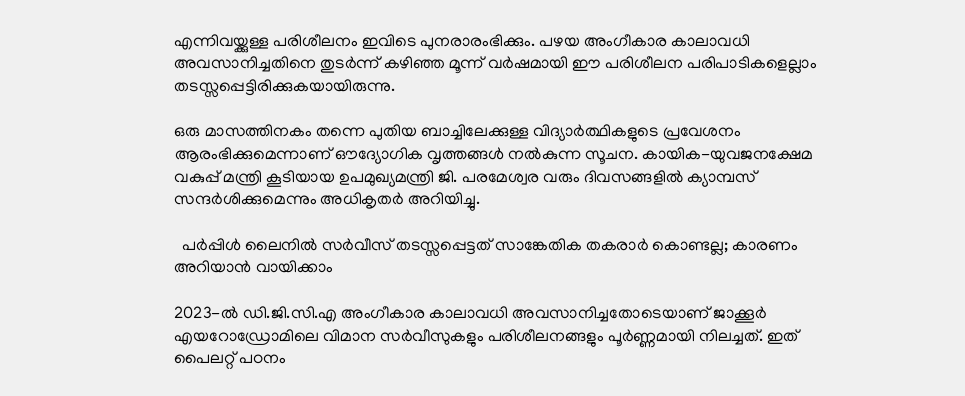എന്നിവയ്ക്കുള്ള പരിശീലനം ഇവിടെ പുനരാരംഭിക്കും. പഴയ അംഗീകാര കാലാവധി അവസാനിച്ചതിനെ തുടർന്ന് കഴിഞ്ഞ മൂന്ന് വർഷമായി ഈ പരിശീലന പരിപാടികളെല്ലാം തടസ്സപ്പെട്ടിരിക്കുകയായിരുന്നു.

ഒരു മാസത്തിനകം തന്നെ പുതിയ ബാച്ചിലേക്കുള്ള വിദ്യാർത്ഥികളുടെ പ്രവേശനം ആരംഭിക്കുമെന്നാണ് ഔദ്യോഗിക വൃത്തങ്ങൾ നൽകുന്ന സൂചന. കായിക-യുവജനക്ഷേമ വകുപ്പ് മന്ത്രി കൂടിയായ ഉപമുഖ്യമന്ത്രി ജി. പരമേശ്വര വരും ദിവസങ്ങളിൽ ക്യാമ്പസ് സന്ദർശിക്കുമെന്നും അധികൃതർ അറിയിച്ചു.

  പർപ്പിൾ ലൈനിൽ സർവീസ് തടസ്സപ്പെട്ടത് സാങ്കേതിക തകരാർ കൊണ്ടല്ല; കാരണം അറിയാൻ വായിക്കാം

2023-ൽ ഡി.ജി.സി.എ അംഗീകാര കാലാവധി അവസാനിച്ചതോടെയാണ് ജാക്കൂർ എയറോഡ്രോമിലെ വിമാന സർവീസുകളും പരിശീലനങ്ങളും പൂർണ്ണമായി നിലച്ചത്. ഇത് പൈലറ്റ് പഠനം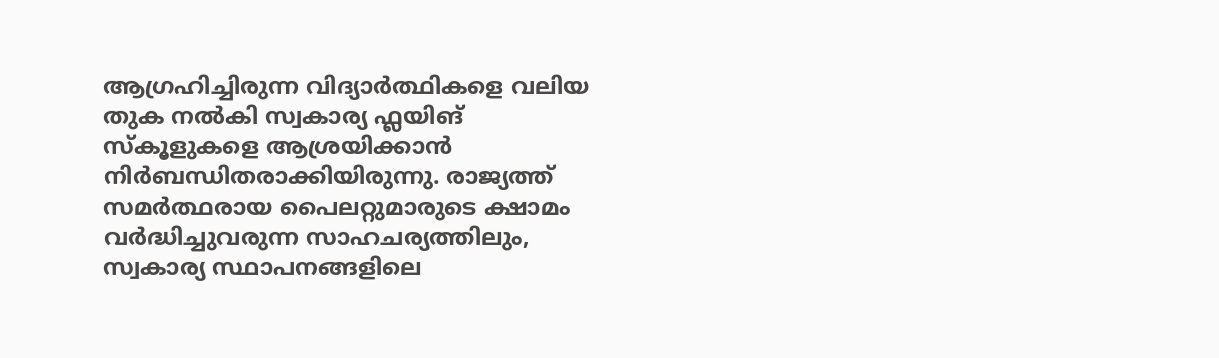ആഗ്രഹിച്ചിരുന്ന വിദ്യാർത്ഥികളെ വലിയ തുക നൽകി സ്വകാര്യ ഫ്ലയിങ് സ്കൂളുകളെ ആശ്രയിക്കാൻ നിർബന്ധിതരാക്കിയിരുന്നു. രാജ്യത്ത് സമർത്ഥരായ പൈലറ്റുമാരുടെ ക്ഷാമം വർദ്ധിച്ചുവരുന്ന സാഹചര്യത്തിലും, സ്വകാര്യ സ്ഥാപനങ്ങളിലെ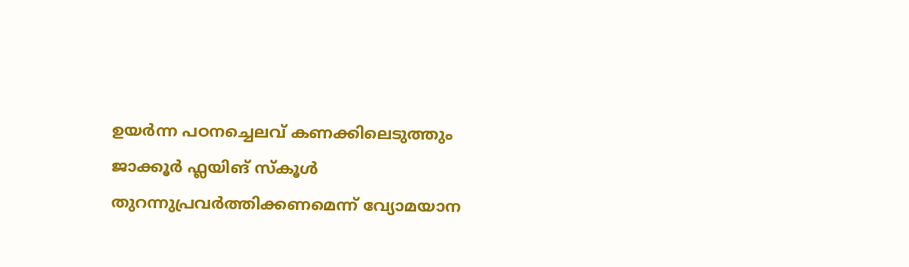ഉയർന്ന പഠനച്ചെലവ് കണക്കിലെടുത്തും ജാക്കൂർ ഫ്ലയിങ് സ്കൂൾ തുറന്നുപ്രവർത്തിക്കണമെന്ന് വ്യോമയാന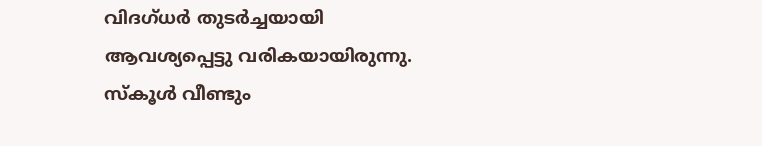വിദഗ്ധർ തുടർച്ചയായി ആവശ്യപ്പെട്ടു വരികയായിരുന്നു. സ്കൂൾ വീണ്ടും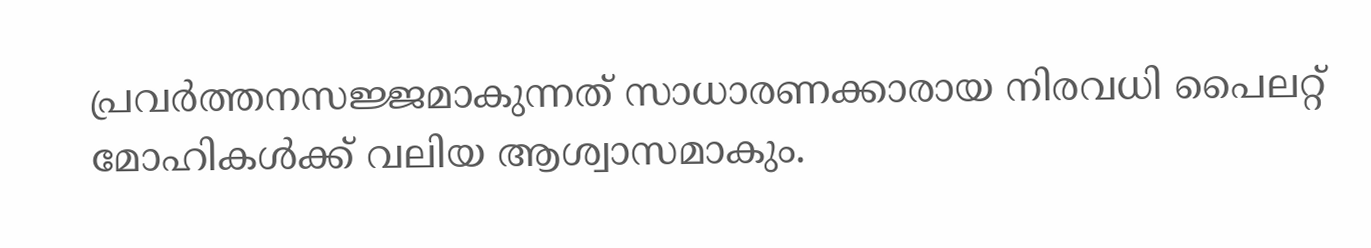പ്രവർത്തനസജ്ജമാകുന്നത് സാധാരണക്കാരായ നിരവധി പൈലറ്റ് മോഹികൾക്ക് വലിയ ആശ്വാസമാകും.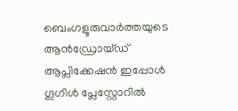ബെംഗളൂരുവാർത്തയുടെ ആൻഡ്രോയ്ഡ് ആപ്ലിക്കേഷൻ ഇപ്പോൾ ഗൂഗിൾ പ്ലേസ്റ്റോറിൽ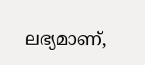ലഭ്യമാണ്,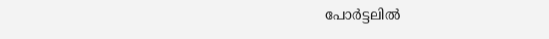പോർട്ടലിൽ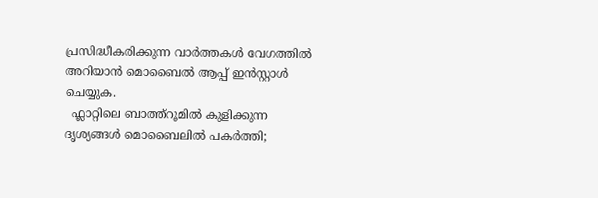പ്രസിദ്ധീകരിക്കുന്ന വാർത്തകൾ വേഗത്തിൽ അറിയാൻ മൊബൈൽ ആപ്പ് ഇൻസ്റ്റാൾ ചെയ്യുക.
  ഫ്ലാറ്റിലെ ബാത്ത്റൂമിൽ കുളിക്കുന്ന ദൃശ്യങ്ങൾ മൊബൈലിൽ പകർത്തി;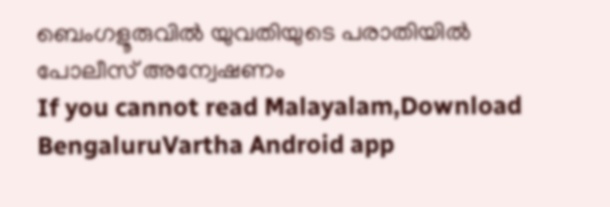ബെംഗളൂരുവിൽ യുവതിയുടെ പരാതിയിൽ പോലീസ് അന്വേഷണം
If you cannot read Malayalam,Download BengaluruVartha Android app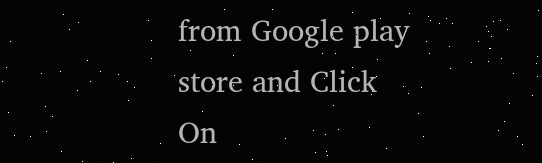from Google play store and Click On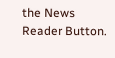the News Reader Button.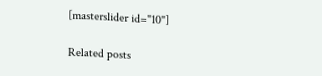[masterslider id="10"]

Related posts